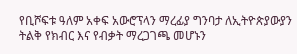የቢሾፍቱ ዓለም አቀፍ አውሮፕላን ማረፊያ ግንባታ ለኢትዮጵያውያን ትልቅ የክብር እና የብቃት ማረጋገጫ መሆኑን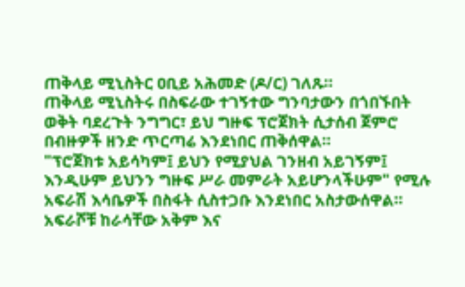ጠቅላይ ሚኒስትር ዐቢይ አሕመድ (ዶ/ር) ገለጹ።
ጠቅላይ ሚኒስትሩ በስፍራው ተገኝተው ግንባታውን በጎበኙበት ወቅት ባደረጉት ንግግር፣ ይህ ግዙፍ ፕሮጀክት ሲታሰብ ጀምሮ በብዙዎች ዘንድ ጥርጣሬ እንደነበር ጠቅሰዋል።
"ፕሮጀክቱ አይሳካም፤ ይህን የሚያህል ገንዘብ አይገኝም፤ እንዲሁም ይህንን ግዙፍ ሥራ መምራት አይሆንላችሁም" የሚሉ አፍራሽ እሳቤዎች በስፋት ሲስተጋቡ እንደነበር አስታውሰዋል።
አፍራሾቹ ከራሳቸው አቅም እና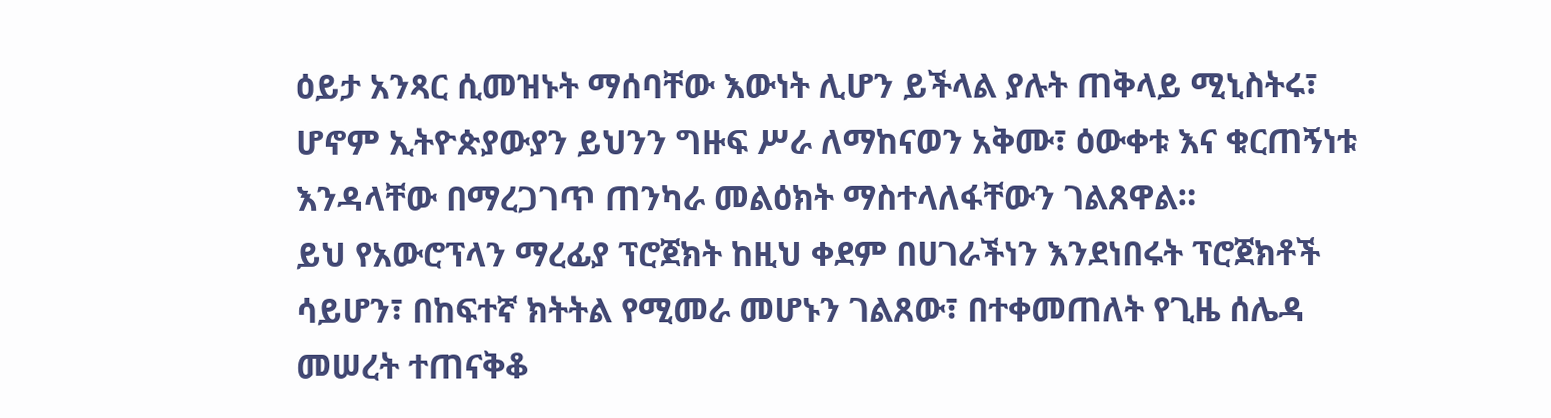ዕይታ አንጻር ሲመዝኑት ማሰባቸው እውነት ሊሆን ይችላል ያሉት ጠቅላይ ሚኒስትሩ፣ ሆኖም ኢትዮጵያውያን ይህንን ግዙፍ ሥራ ለማከናወን አቅሙ፣ ዕውቀቱ እና ቁርጠኝነቱ እንዳላቸው በማረጋገጥ ጠንካራ መልዕክት ማስተላለፋቸውን ገልጸዋል።
ይህ የአውሮፕላን ማረፊያ ፕሮጀክት ከዚህ ቀደም በሀገራችነን እንደነበሩት ፕሮጀክቶች ሳይሆን፣ በከፍተኛ ክትትል የሚመራ መሆኑን ገልጸው፣ በተቀመጠለት የጊዜ ሰሌዳ መሠረት ተጠናቅቆ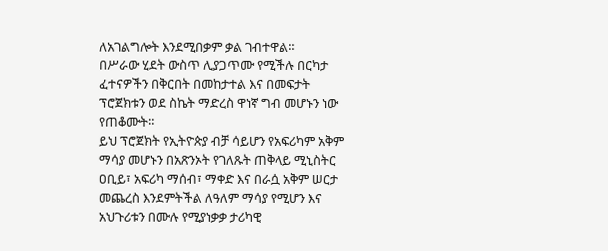ለአገልግሎት እንደሚበቃም ቃል ገብተዋል።
በሥራው ሂደት ውስጥ ሊያጋጥሙ የሚችሉ በርካታ ፈተናዎችን በቅርበት በመከታተል እና በመፍታት ፕሮጀክቱን ወደ ስኬት ማድረስ ዋነኛ ግብ መሆኑን ነው የጠቆሙት።
ይህ ፕሮጀክት የኢትዮጵያ ብቻ ሳይሆን የአፍሪካም አቅም ማሳያ መሆኑን በአጽንኦት የገለጹት ጠቅላይ ሚኒስትር ዐቢይ፣ አፍሪካ ማሰብ፣ ማቀድ እና በራሷ አቅም ሠርታ መጨረስ እንደምትችል ለዓለም ማሳያ የሚሆን እና አህጉሪቱን በሙሉ የሚያነቃቃ ታሪካዊ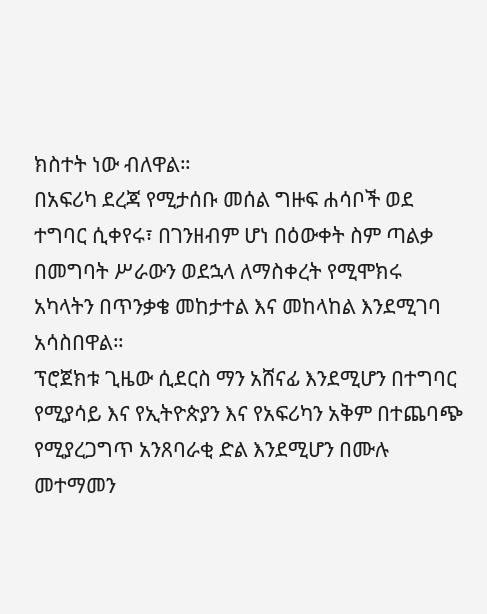ክስተት ነው ብለዋል።
በአፍሪካ ደረጃ የሚታሰቡ መሰል ግዙፍ ሐሳቦች ወደ ተግባር ሲቀየሩ፣ በገንዘብም ሆነ በዕውቀት ስም ጣልቃ በመግባት ሥራውን ወደኋላ ለማስቀረት የሚሞክሩ አካላትን በጥንቃቄ መከታተል እና መከላከል እንደሚገባ አሳስበዋል።
ፕሮጀክቱ ጊዜው ሲደርስ ማን አሸናፊ እንደሚሆን በተግባር የሚያሳይ እና የኢትዮጵያን እና የአፍሪካን አቅም በተጨባጭ የሚያረጋግጥ አንጸባራቂ ድል እንደሚሆን በሙሉ መተማመን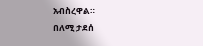አብስረዋል።
በለሚ ታደሰ